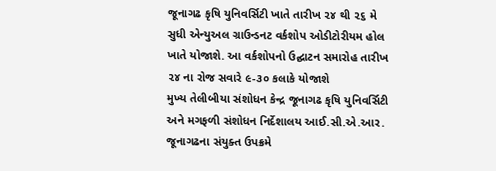જૂનાગઢ કૃષિ યુનિવર્સિટી ખાતે તારીખ ૨૪ થી ૨૬ મે સુધી એન્યુઅલ ગ્રાઉન્ડનટ વર્કશોપ ઓડીટોરીયમ હોલ ખાતે યોજાશે. આ વર્કશોપનો ઉદ્ઘાટન સમારોહ તારીખ ૨૪ ના રોજ સવારે ૯-૩૦ કલાકે યોજાશે
મુખ્ય તેલીબીયા સંશોધન કેન્દ્ર જૂનાગઢ કૃષિ યુનિવર્સિટી અને મગફળી સંશોધન નિર્દેશાલય આઈ.સી.એ.આર. જૂનાગઢના સંયુક્ત ઉપક્રમે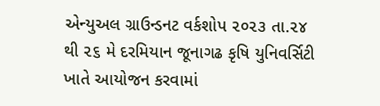એન્યુઅલ ગ્રાઉન્ડનટ વર્કશોપ ૨૦૨૩ તા.૨૪ થી ૨૬ મે દરમિયાન જૂનાગઢ કૃષિ યુનિવર્સિટી ખાતે આયોજન કરવામાં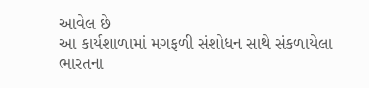આવેલ છે
આ કાર્યશાળામાં મગફળી સંશોધન સાથે સંકળાયેલા ભારતના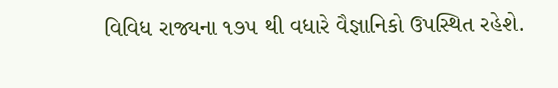વિવિધ રાજ્યના ૧૭૫ થી વધારે વૈજ્ઞાનિકો ઉપસ્થિત રહેશે.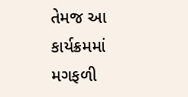તેમજ આ કાર્યક્રમમાં મગફળી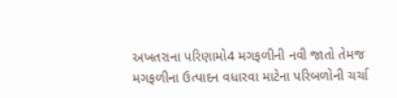અખતરાના પરિણામો4 મગફળીની નવી જાતો તેમજ મગફળીના ઉત્પાદન વધારવા માટેના પરિબળોની ચર્ચા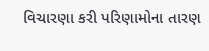વિચારણા કરી પરિણામોના તારણ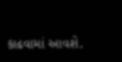કાઢવામાં આવશે.